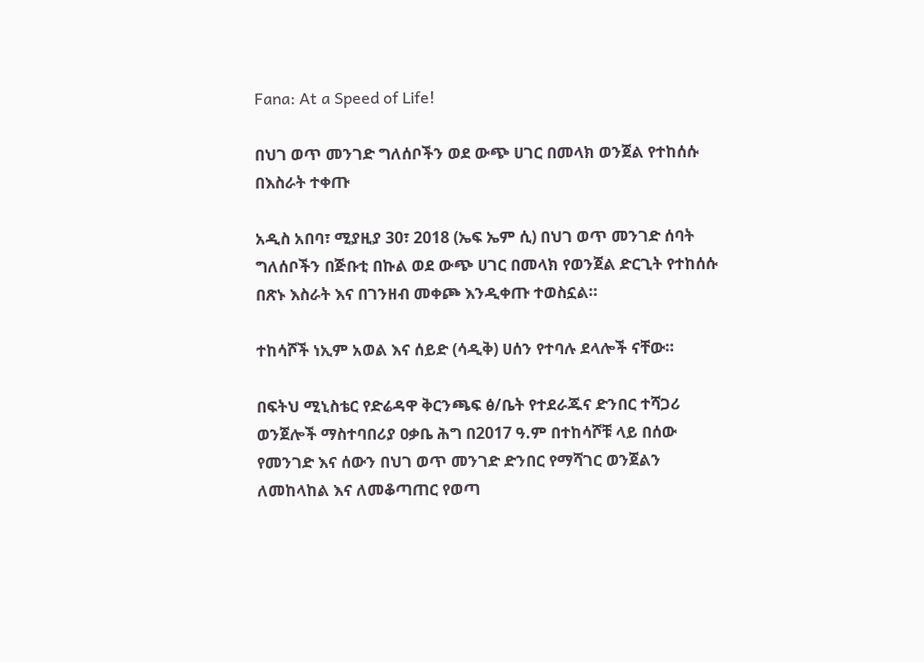Fana: At a Speed of Life!

በህገ ወጥ መንገድ ግለሰቦችን ወደ ውጭ ሀገር በመላክ ወንጀል የተከሰሱ በእስራት ተቀጡ

አዲስ አበባ፣ ሚያዚያ 30፣ 2018 (ኤፍ ኤም ሲ) በህገ ወጥ መንገድ ሰባት ግለሰቦችን በጅቡቲ በኩል ወደ ውጭ ሀገር በመላክ የወንጀል ድርጊት የተከሰሱ በጽኑ እስራት እና በገንዘብ መቀጮ እንዲቀጡ ተወስኗል።

ተከሳሾች ነኢም አወል እና ሰይድ (ሳዲቅ) ሀሰን የተባሉ ደላሎች ናቸው።

በፍትህ ሚኒስቴር የድሬዳዋ ቅርንጫፍ ፅ/ቤት የተደራጁና ድንበር ተሻጋሪ ወንጀሎች ማስተባበሪያ ዐቃቤ ሕግ በ2017 ዓ.ም በተከሳሾቹ ላይ በሰው የመንገድ እና ሰውን በህገ ወጥ መንገድ ድንበር የማሻገር ወንጀልን ለመከላከል እና ለመቆጣጠር የወጣ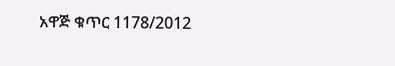አዋጅ ቁጥር 1178/2012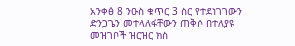አንቀፅ 8 ንዑስ ቁጥር 3 ስር የተደነገገውን ድንጋጌን መተላለፋቸውን ጠቅሶ በተለያዩ መዝገቦች ዝርዝር ክስ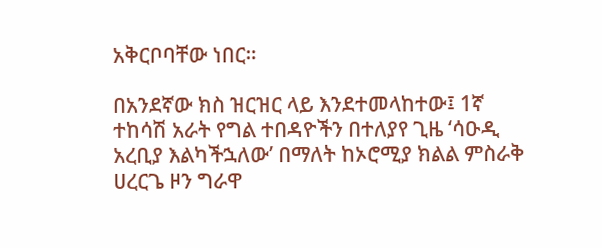አቅርቦባቸው ነበር።

በአንደኛው ክስ ዝርዝር ላይ እንደተመላከተው፤ 1ኛ ተከሳሽ አራት የግል ተበዳዮችን በተለያየ ጊዜ ‘ሳዑዲ አረቢያ እልካችኋለው’ በማለት ከኦሮሚያ ክልል ምስራቅ ሀረርጌ ዞን ግራዋ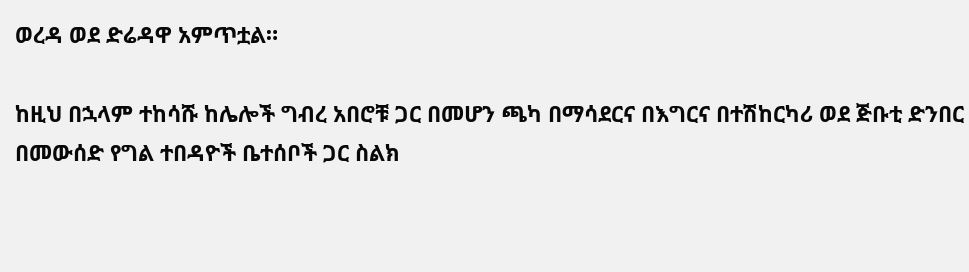ወረዳ ወደ ድሬዳዋ አምጥቷል።

ከዚህ በኋላም ተከሳሹ ከሌሎች ግብረ አበሮቹ ጋር በመሆን ጫካ በማሳደርና በእግርና በተሽከርካሪ ወደ ጅቡቲ ድንበር በመውሰድ የግል ተበዳዮች ቤተሰቦች ጋር ስልክ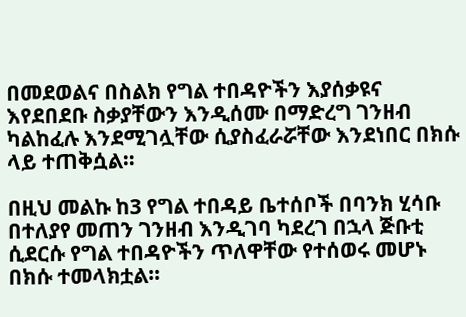በመደወልና በስልክ የግል ተበዳዮችን እያሰቃዩና እየደበደቡ ስቃያቸውን እንዲሰሙ በማድረግ ገንዘብ ካልከፈሉ እንደሚገሏቸው ሲያስፈራሯቸው እንደነበር በክሱ ላይ ተጠቅሷል።

በዚህ መልኩ ከ3 የግል ተበዳይ ቤተሰቦች በባንክ ሂሳቡ በተለያየ መጠን ገንዘብ እንዲገባ ካደረገ በኋላ ጅቡቲ ሲደርሱ የግል ተበዳዮችን ጥለዋቸው የተሰወሩ መሆኑ በክሱ ተመላክቷል።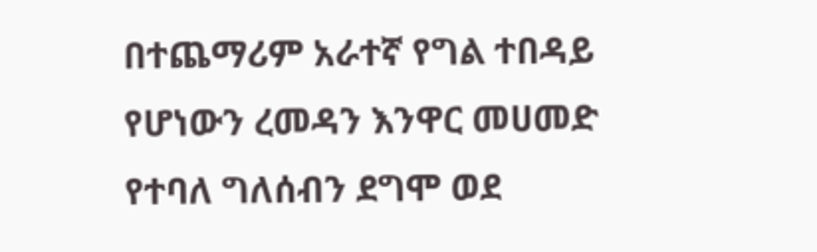በተጨማሪም አራተኛ የግል ተበዳይ የሆነውን ረመዳን እንዋር መሀመድ የተባለ ግለሰብን ደግሞ ወደ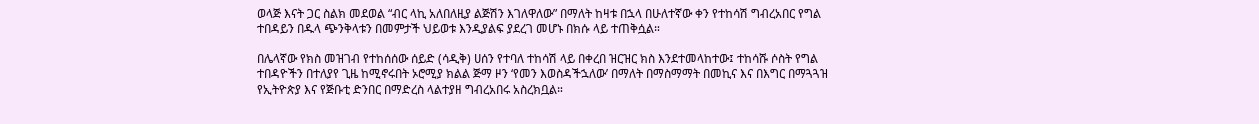ወላጅ እናት ጋር ስልክ መደወል “ብር ላኪ አለበለዚያ ልጅሽን እገለዋለው” በማለት ከዛቱ በኋላ በሁለተኛው ቀን የተከሳሽ ግብረአበር የግል ተበዳይን በዱላ ጭንቅላቱን በመምታች ህይወቱ እንዲያልፍ ያደረገ መሆኑ በክሱ ላይ ተጠቅሷል።

በሌላኛው የክስ መዝገብ የተከሰሰው ሰይድ (ሳዲቅ) ሀሰን የተባለ ተከሳሽ ላይ በቀረበ ዝርዝር ክስ እንደተመላከተው፤ ተከሳሹ ሶስት የግል ተበዳዮችን በተለያየ ጊዜ ከሚኖሩበት ኦሮሚያ ክልል ጅማ ዞን ‘የመን እወስዳችኋለው’ በማለት በማስማማት በመኪና እና በእግር በማጓጓዝ የኢትዮጵያ እና የጅቡቲ ድንበር በማድረስ ላልተያዘ ግብረአበሩ አስረክቧል።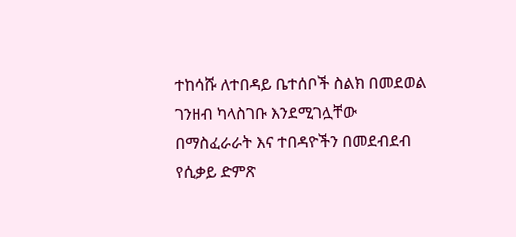ተከሳሹ ለተበዳይ ቤተሰቦች ስልክ በመደወል ገንዘብ ካላስገቡ እንደሚገሏቸው በማስፈራራት እና ተበዳዮችን በመደብደብ የሲቃይ ድምጽ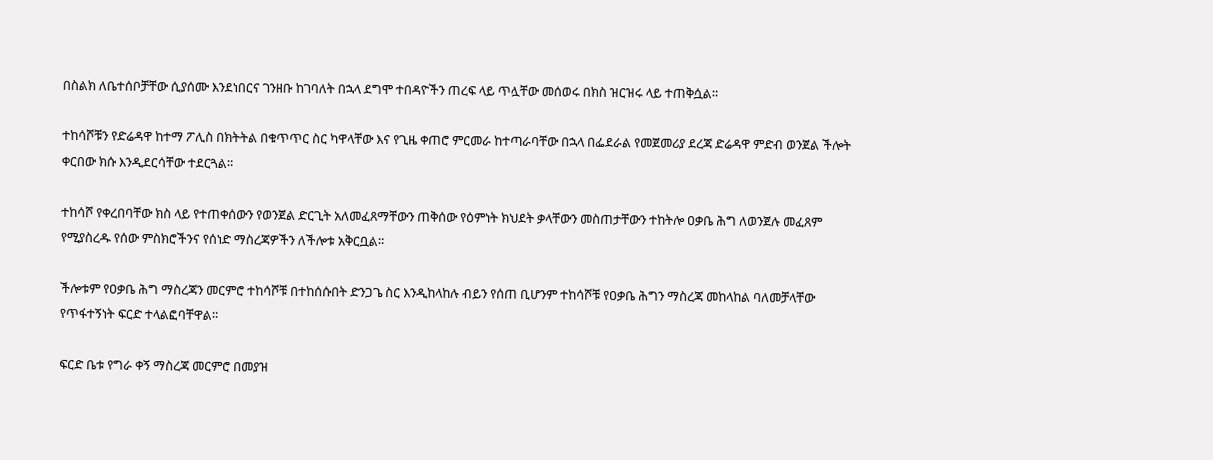በስልክ ለቤተሰቦቻቸው ሲያሰሙ እንደነበርና ገንዘቡ ከገባለት በኋላ ደግሞ ተበዳዮችን ጠረፍ ላይ ጥሏቸው መሰወሩ በክስ ዝርዝሩ ላይ ተጠቅሷል።

ተከሳሾቹን የድሬዳዋ ከተማ ፖሊስ በክትትል በቁጥጥር ስር ካዋላቸው እና የጊዜ ቀጠሮ ምርመራ ከተጣራባቸው በኋላ በፌደራል የመጀመሪያ ደረጃ ድሬዳዋ ምድብ ወንጀል ችሎት ቀርበው ክሱ እንዲደርሳቸው ተደርጓል።

ተከሳሾ የቀረበባቸው ክስ ላይ የተጠቀሰውን የወንጀል ድርጊት አለመፈጸማቸውን ጠቅሰው የዕምነት ክህደት ቃላቸውን መስጠታቸውን ተከትሎ ዐቃቤ ሕግ ለወንጀሉ መፈጸም የሚያስረዱ የሰው ምስክሮችንና የሰነድ ማስረጃዎችን ለችሎቱ አቅርቧል።

ችሎቱም የዐቃቤ ሕግ ማስረጃን መርምሮ ተከሳሾቹ በተከሰሱበት ድንጋጌ ስር እንዲከላከሉ ብይን የሰጠ ቢሆንም ተከሳሾቹ የዐቃቤ ሕግን ማስረጃ መከላከል ባለመቻላቸው የጥፋተኝነት ፍርድ ተላልፎባቸዋል።

ፍርድ ቤቱ የግራ ቀኝ ማስረጃ መርምሮ በመያዝ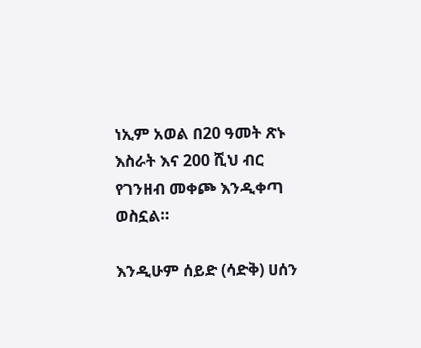ነኢም አወል በ20 ዓመት ጽኑ እስራት እና 200 ሺህ ብር የገንዘብ መቀጮ እንዲቀጣ ወስኗል።

እንዲሁም ሰይድ (ሳድቅ) ሀሰን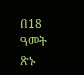በ18 ዓመት ጽኑ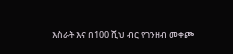እስራት እና በ100 ሺህ ብር የገንዘብ መቀጮ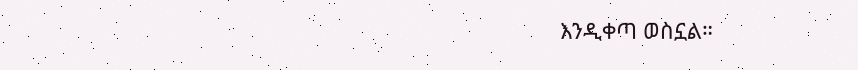እንዲቀጣ ወስኗል።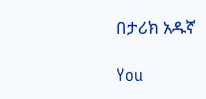በታሪክ አዱኛ

You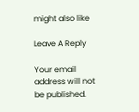might also like

Leave A Reply

Your email address will not be published.